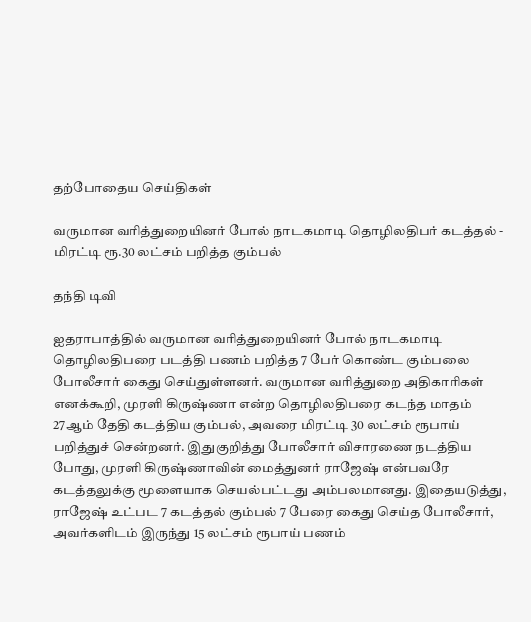தற்போதைய செய்திகள்

வருமான வரித்துறையினர் போல் நாடகமாடி தொழிலதிபர் கடத்தல் - மிரட்டி ரூ.30 லட்சம் பறித்த கும்பல்

தந்தி டிவி

ஐதராபாத்தில் வருமான வரித்துறையினர் போல் நாடகமாடி தொழிலதிபரை படத்தி பணம் பறித்த 7 பேர் கொண்ட கும்பலை போலீசார் கைது செய்துள்ளனர். வருமான வரித்துறை அதிகாரிகள் எனக்கூறி, முரளி கிருஷ்ணா என்ற தொழிலதிபரை கடந்த மாதம் 27ஆம் தேதி கடத்திய கும்பல், அவரை மிரட்டி 30 லட்சம் ரூபாய் பறித்துச் சென்றனர். இதுகுறித்து போலீசார் விசாரணை நடத்திய போது, முரளி கிருஷ்ணாவின் மைத்துனர் ராஜேஷ் என்பவரே கடத்தலுக்கு மூளையாக செயல்பட்டது அம்பலமானது. இதையடுத்து, ராஜேஷ் உட்பட 7 கடத்தல் கும்பல் 7 பேரை கைது செய்த போலீசார், அவர்களிடம் இருந்து 15 லட்சம் ரூபாய் பணம்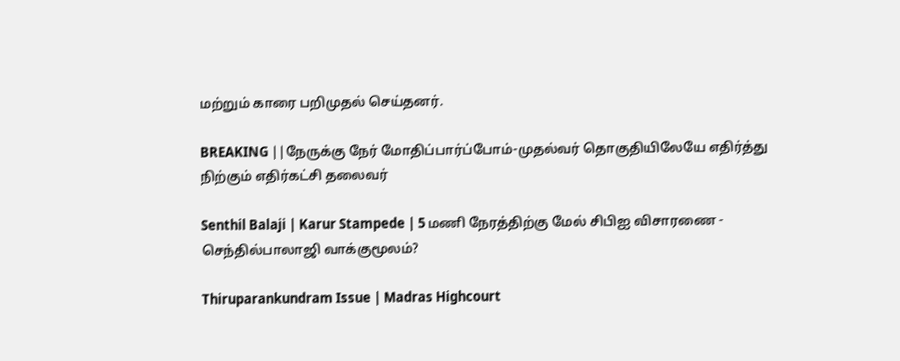மற்றும் காரை பறிமுதல் செய்தனர்.

BREAKING ||நேருக்கு நேர் மோதிப்பார்ப்போம்-முதல்வர் தொகுதியிலேயே எதிர்த்து நிற்கும் எதிர்கட்சி தலைவர்

Senthil Balaji | Karur Stampede | 5 மணி நேரத்திற்கு மேல் சிபிஐ விசாரணை - செந்தில்பாலாஜி வாக்குமூலம்?

Thiruparankundram Issue | Madras Highcourt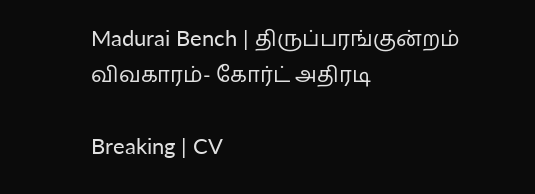Madurai Bench | திருப்பரங்குன்றம் விவகாரம்- கோர்ட் அதிரடி

Breaking | CV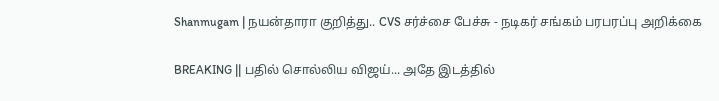Shanmugam | நயன்தாரா குறித்து.. CVS சர்ச்சை பேச்சு - நடிகர் சங்கம் பரபரப்பு அறிக்கை

BREAKING || பதில் சொல்லிய விஜய்... அதே இடத்தில்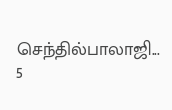செந்தில்பாலாஜி... 5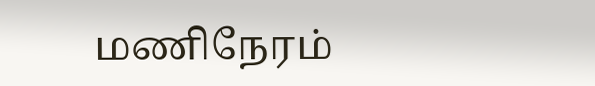மணிநேரம்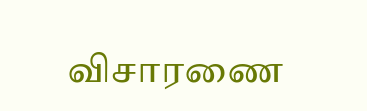விசாரணை